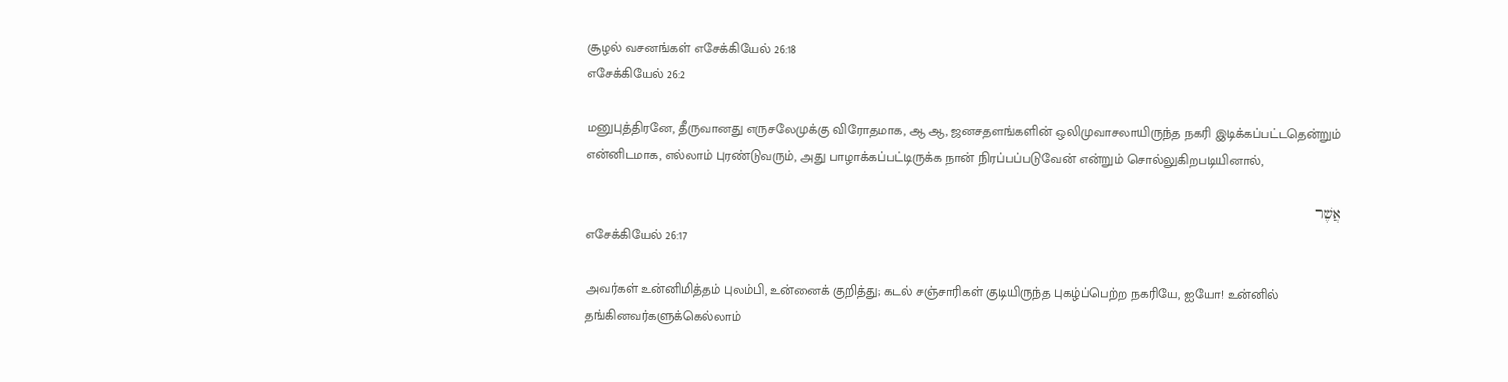சூழல் வசனங்கள் எசேக்கியேல் 26:18
எசேக்கியேல் 26:2

மனுபுத்திரனே, தீருவானது எருசலேமுக்கு விரோதமாக, ஆ ஆ, ஜனசதளங்களின் ஒலிமுவாசலாயிருந்த நகரி இடிக்கப்பட்டதென்றும் என்னிடமாக, எல்லாம் புரண்டுவரும், அது பாழாக்கப்பட்டிருக்க நான் நிரப்பப்படுவேன் என்றும் சொல்லுகிறபடியினால்,

אֲשֶׁר
எசேக்கியேல் 26:17

அவர்கள் உன்னிமித்தம் புலம்பி, உன்னைக் குறித்து; கடல் சஞ்சாரிகள் குடியிருந்த புகழ்ப்பெற்ற நகரியே, ஐயோ! உன்னில் தங்கினவர்களுக்கெல்லாம்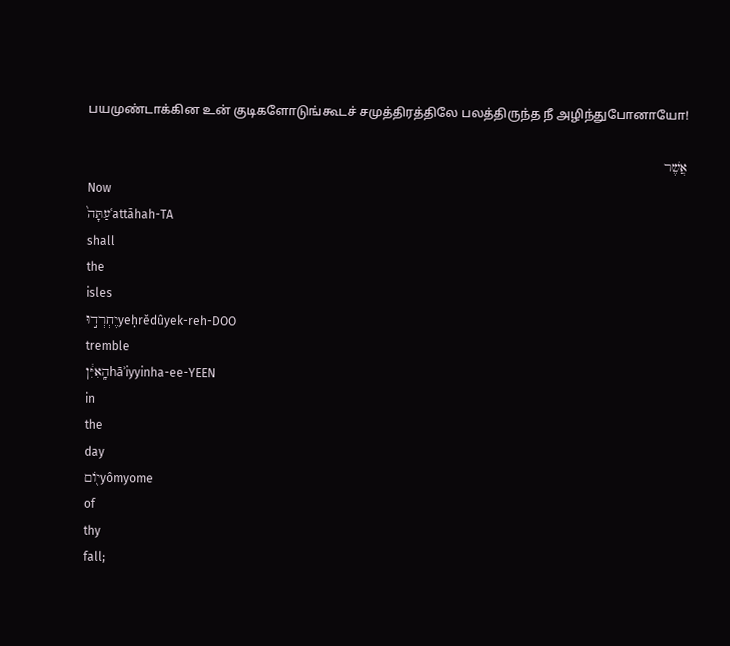பயமுண்டாக்கின உன் குடிகளோடுங்கூடச் சமுத்திரத்திலே பலத்திருந்த நீ அழிந்துபோனாயோ!

אֲשֶׁר
Now
עַתָּה֙ʿattāhah-TA
shall
the
isles
יֶחְרְד֣וּyeḥrĕdûyek-reh-DOO
tremble
הָֽאִיִּ֔ןhāʾiyyinha-ee-YEEN
in
the
day
י֖וֹםyômyome
of
thy
fall;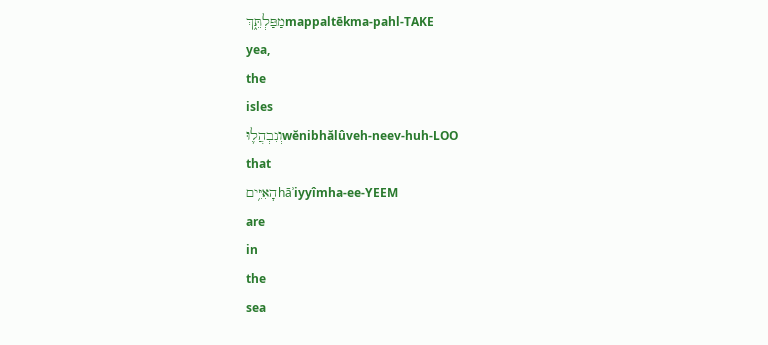מַפַּלְתֵּ֑ךְmappaltēkma-pahl-TAKE
yea,
the
isles
וְנִבְהֲל֛וּwĕnibhălûveh-neev-huh-LOO
that
הָאִיִּ֥יםhāʾiyyîmha-ee-YEEM
are
in
the
sea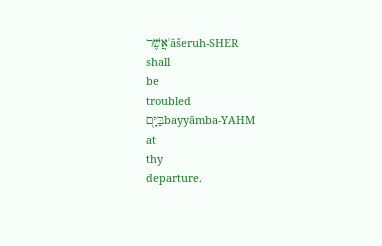אֲשֶׁרʾăšeruh-SHER
shall
be
troubled
בַּיָּ֖םbayyāmba-YAHM
at
thy
departure.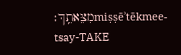מִצֵּאתֵֽךְ׃miṣṣēʾtēkmee-tsay-TAKE